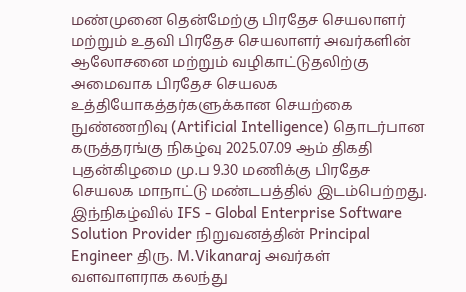மண்முனை தென்மேற்கு பிரதேச செயலாளர் மற்றும் உதவி பிரதேச செயலாளர் அவர்களின் ஆலோசனை மற்றும் வழிகாட்டுதலிற்கு அமைவாக பிரதேச செயலக உத்தியோகத்தர்களுக்கான செயற்கை நுண்ணறிவு (Artificial Intelligence) தொடர்பான கருத்தரங்கு நிகழ்வு 2025.07.09 ஆம் திகதி புதன்கிழமை மு.ப 9.30 மணிக்கு பிரதேச செயலக மாநாட்டு மண்டபத்தில் இடம்பெற்றது.
இந்நிகழ்வில் IFS - Global Enterprise Software Solution Provider நிறுவனத்தின் Principal Engineer திரு. M.Vikanaraj அவர்கள் வளவாளராக கலந்து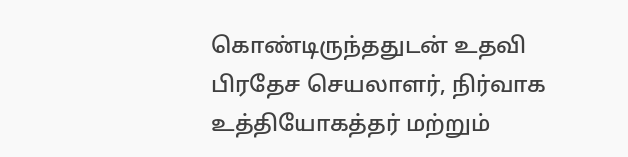கொண்டிருந்ததுடன் உதவி பிரதேச செயலாளர், நிர்வாக உத்தியோகத்தர் மற்றும்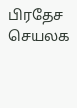பிரதேச செயலக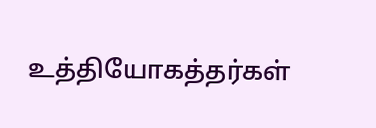உத்தியோகத்தர்கள்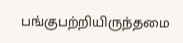பங்குபற்றியிருந்தமை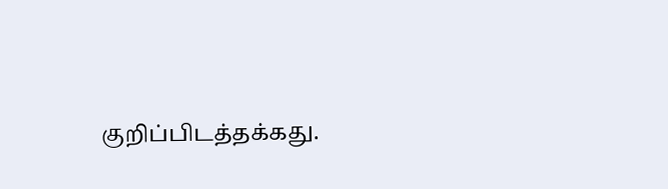குறிப்பிடத்தக்கது.